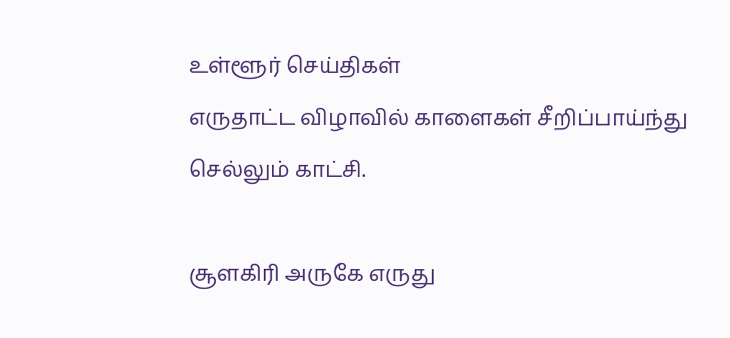உள்ளூர் செய்திகள்
எருதாட்ட விழாவில் காளைகள் சீறிப்பாய்ந்து செல்லும் காட்சி.

சூளகிரி அருகே எருது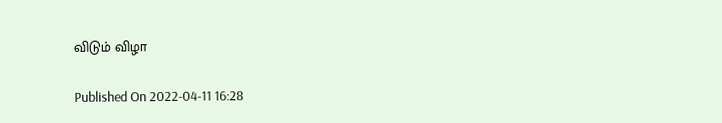விடும் விழா

Published On 2022-04-11 16:28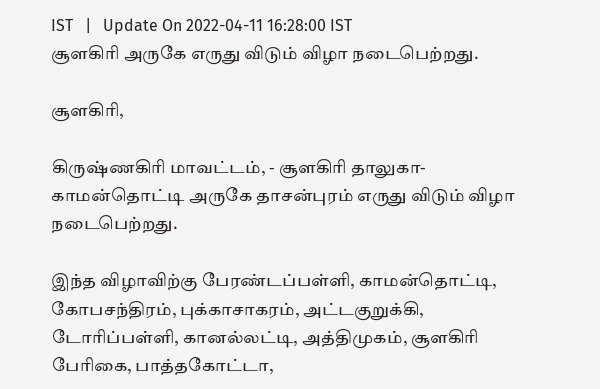IST   |   Update On 2022-04-11 16:28:00 IST
சூளகிரி அருகே எருது விடும் விழா நடைபெற்றது.

சூளகிரி,

கிருஷ்ணகிரி மாவட்டம், - சூளகிரி தாலுகா- காமன்தொட்டி அருகே தாசன்புரம் எருது விடும் விழா நடைபெற்றது.

இந்த விழாவிற்கு பேரண்டப்பள்ளி, காமன்தொட்டி, கோபசந்திரம், புக்காசாகரம், அட்டகுறுக்கி, டோரிப்பள்ளி, கானல்லட்டி, அத்திமுகம், சூளகிரி பேரிகை, பாத்தகோட்டா,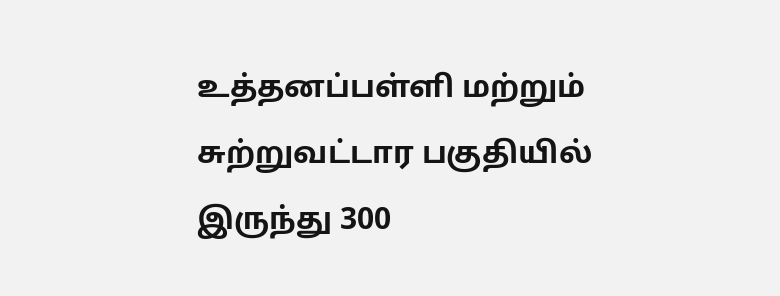உத்தனப்பள்ளி மற்றும் சுற்றுவட்டார பகுதியில் இருந்து 300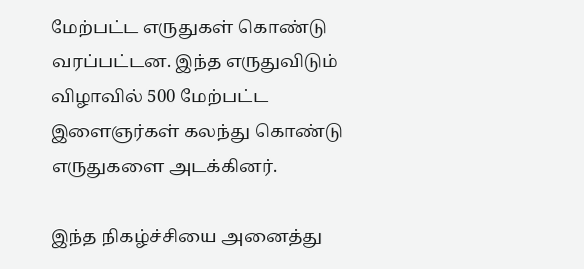மேற்பட்ட எருதுகள் கொண்டு வரப்பட்டன. இந்த எருதுவிடும் விழாவில் 500 மேற்பட்ட இளைஞர்கள் கலந்து கொண்டு எருதுகளை அடக்கினர்.

இந்த நிகழ்ச்சியை அனைத்து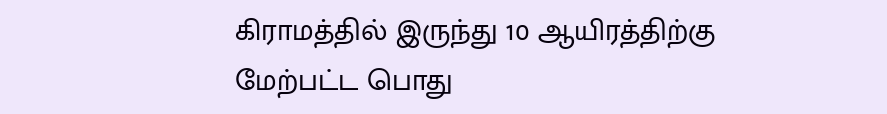கிராமத்தில் இருந்து 10 ஆயிரத்திற்கு மேற்பட்ட பொது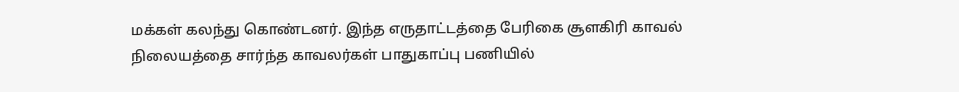மக்கள் கலந்து கொண்டனர். இந்த எருதாட்டத்தை பேரிகை சூளகிரி காவல் நிலையத்தை சார்ந்த காவலர்கள் பாதுகாப்பு பணியில்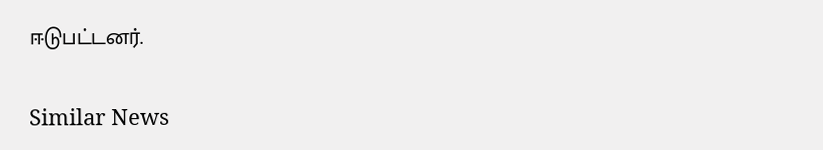ஈடுபட்டனர்.

Similar News